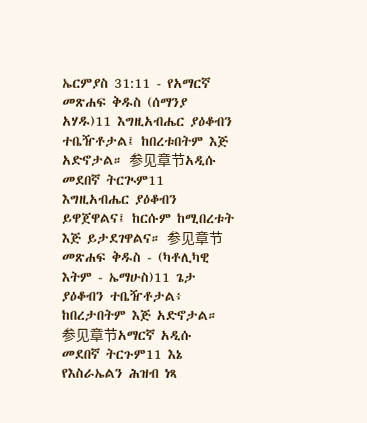ኤርምያስ 31:11 - የአማርኛ መጽሐፍ ቅዱስ (ሰማንያ አሃዱ)11 እግዚአብሔር ያዕቆብን ተቤዥቶታል፤ ከበረቱበትም እጅ አድኖታል። 参见章节አዲሱ መደበኛ ትርጒም11 እግዚአብሔር ያዕቆብን ይዋጀዋልና፤ ከርሱም ከሚበረቱት እጅ ይታደገዋልና። 参见章节መጽሐፍ ቅዱስ - (ካቶሊካዊ እትም - ኤማሁስ)11 ጌታ ያዕቆብን ተቤዥቶታል፥ ከበረታበትም እጅ አድኖታል። 参见章节አማርኛ አዲሱ መደበኛ ትርጉም11 እኔ የእስራኤልን ሕዝብ ነጻ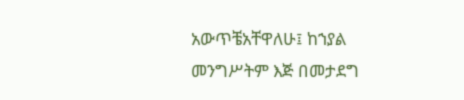አውጥቼአቸዋለሁ፤ ከኀያል መንግሥትም እጅ በመታደግ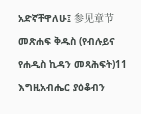አድኛቸዋለሁ፤ 参见章节መጽሐፍ ቅዱስ (የብሉይና የሐዲስ ኪዳን መጻሕፍት)11 እግዚአብሔር ያዕቆብን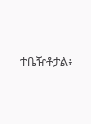ተቤዥቶታል፥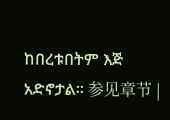ከበረቱበትም እጅ አድኖታል። 参见章节 |